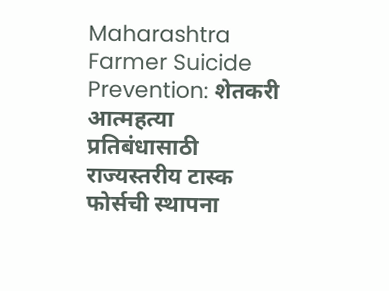Maharashtra Farmer Suicide Prevention: शेतकरी आत्महत्या प्रतिबंधासाठी राज्यस्तरीय टास्क फोर्सची स्थापना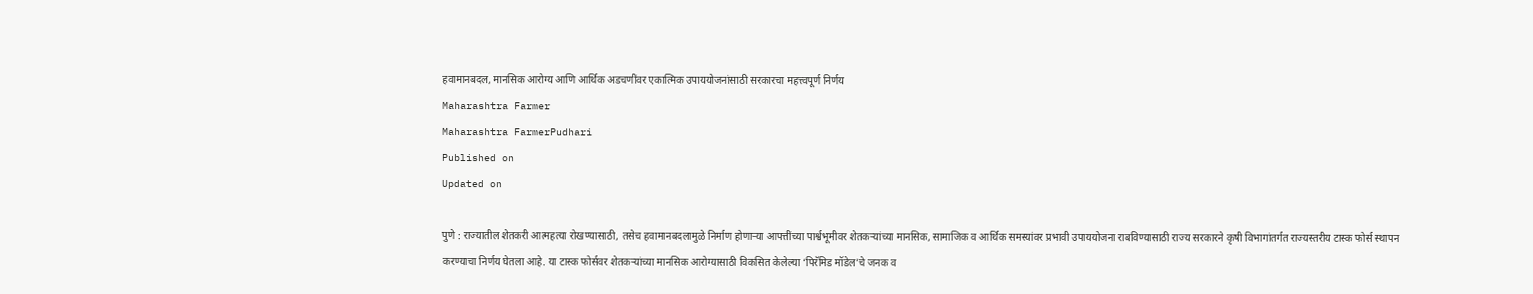हवामानबदल, मानसिक आरोग्य आणि आर्थिक अडचणींवर एकात्मिक उपाययोजनांसाठी सरकारचा महत्त्वपूर्ण निर्णय
Maharashtra Farmer
Maharashtra FarmerPudhari
Published on
Updated on

पुणे : राज्यातील शेतकरी आत्महत्या रोखण्यासाठी, तसेच हवामानबदलामुळे निर्माण होणाऱ्या आपत्तींच्या पार्श्वभूमीवर शेतकऱ्यांच्या मानसिक, सामाजिक व आर्थिक समस्यांवर प्रभावी उपाययोजना राबविण्यासाठी राज्य सरकारने कृषी विभागांतर्गत राज्यस्तरीय टास्क फोर्स स्थापन करण्याचा निर्णय घेतला आहे. या टास्क फोर्सवर शेतकऱ्यांच्या मानसिक आरोग्यासाठी विकसित केलेल्या ‌‘पिरॅमिड मॉडेल‌’चे जनक व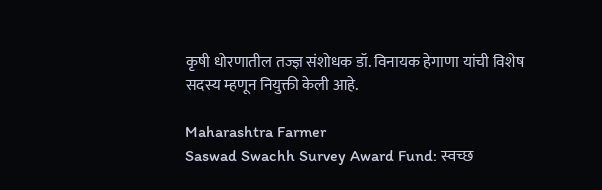कृषी धोरणातील तज्ज्ञ संशोधक डॉ. विनायक हेगाणा यांची विशेष सदस्य म्हणून नियुक्ती केली आहे.

Maharashtra Farmer
Saswad Swachh Survey Award Fund: स्वच्छ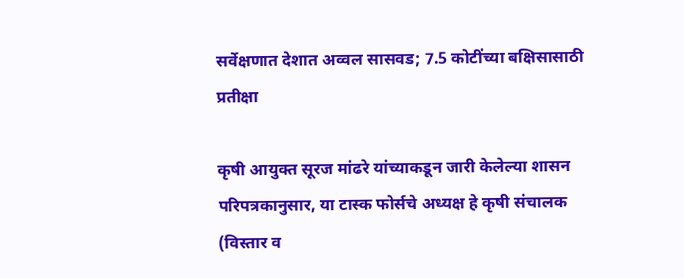सर्वेक्षणात देशात अव्वल सासवड; 7.5 कोटींच्या बक्षिसासाठी प्रतीक्षा

कृषी आयुक्त सूरज मांढरे यांच्याकडून जारी केलेल्या शासन परिपत्रकानुसार, या टास्क फोर्सचे अध्यक्ष हे कृषी संचालक (विस्तार व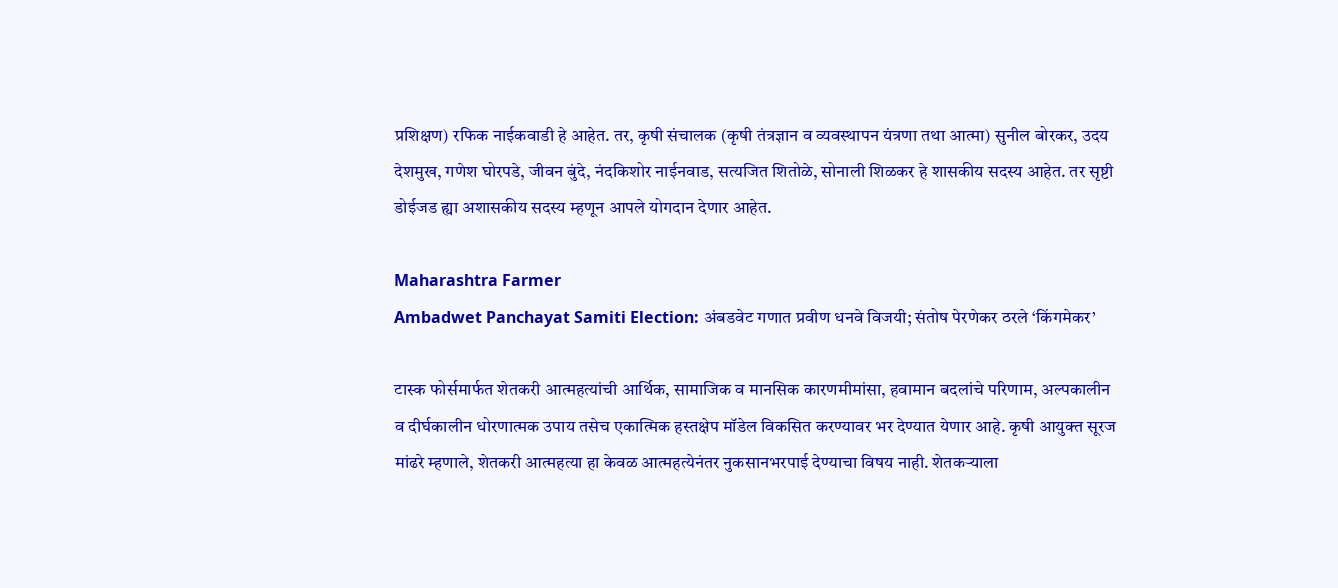प्रशिक्षण) रफिक नाईकवाडी हे आहेत. तर, कृषी संचालक (कृषी तंत्रज्ञान व व्यवस्थापन यंत्रणा तथा आत्मा) सुनील बोरकर, उदय देशमुख, गणेश घोरपडे, जीवन बुंदे, नंदकिशोर नाईनवाड, सत्यजित शितोळे, सोनाली शिळकर हे शासकीय सदस्य आहेत. तर सृष्टी डोईजड ह्या अशासकीय सदस्य म्हणून आपले योगदान देणार आहेत.

Maharashtra Farmer
Ambadwet Panchayat Samiti Election: अंबडवेट गणात प्रवीण धनवे विजयी; संतोष पेरणेकर ठरले ‘किंगमेकर’

टास्क फोर्समार्फत शेतकरी आत्महत्यांची आर्थिक, सामाजिक व मानसिक कारणमीमांसा, हवामान बदलांचे परिणाम, अल्पकालीन व दीर्घकालीन धोरणात्मक उपाय तसेच एकात्मिक हस्तक्षेप मॉडेल विकसित करण्यावर भर देण्यात येणार आहे. कृषी आयुक्त सूरज मांढरे म्हणाले, शेतकरी आत्महत्या हा केवळ आत्महत्येनंतर नुकसानभरपाई देण्याचा विषय नाही. शेतकऱ्याला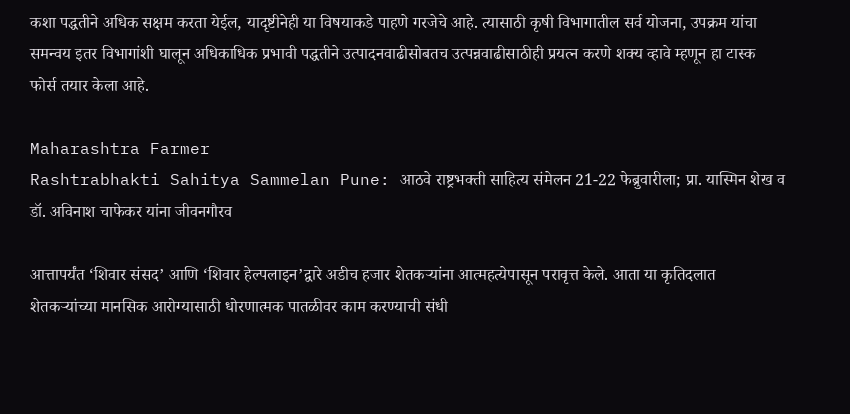कशा पद्धतीने अधिक सक्षम करता येईल, यादृष्टीनेही या विषयाकडे पाहणे गरजेचे आहे. त्यासाठी कृषी विभागातील सर्व योजना, उपक्रम यांचा समन्वय इतर विभागांशी घालून अधिकाधिक प्रभावी पद्धतीने उत्पादनवाढीसोबतच उत्पन्नवाढीसाठीही प्रयत्न करणे शक्य व्हावे म्हणून हा टास्क फोर्स तयार केला आहे.

Maharashtra Farmer
Rashtrabhakti Sahitya Sammelan Pune: आठवे राष्ट्रभक्ती साहित्य संमेलन 21-22 फेब्रुवारीला; प्रा. यास्मिन शेख व डॉ. अविनाश चाफेकर यांना जीवनगौरव

आत्तापर्यंत ‌‘शिवार संसद‌’ आणि ‌‘शिवार हेल्पलाइन‌’द्वारे अडीच हजार शेतकऱ्यांना आत्महत्येपासून परावृत्त केले. आता या कृतिदलात शेतकऱ्यांच्या मानसिक आरोग्यासाठी धोरणात्मक पातळीवर काम करण्याची संधी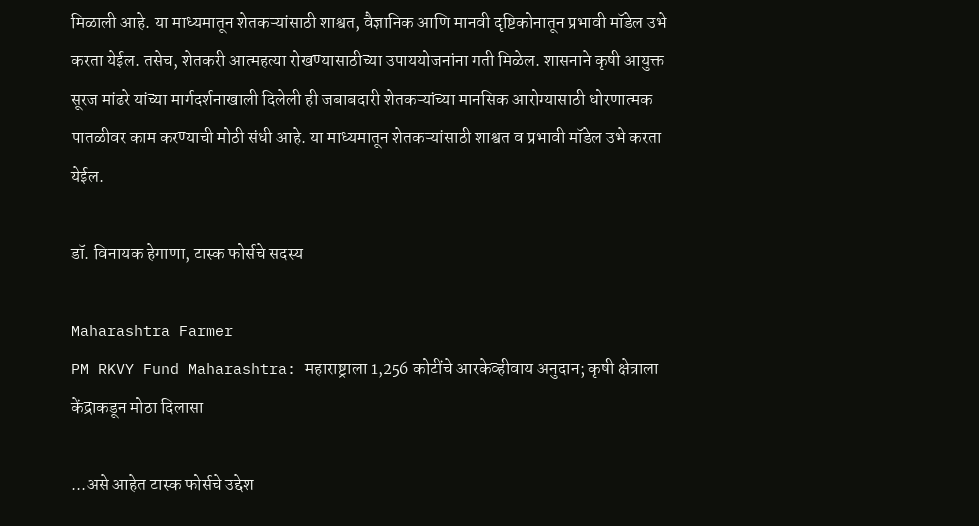मिळाली आहे. या माध्यमातून शेतकऱ्यांसाठी शाश्वत, वैज्ञानिक आणि मानवी दृष्टिकोनातून प्रभावी मॉडेल उभे करता येईल. तसेच, शेतकरी आत्महत्या रोखण्यासाठीच्या उपाययोजनांना गती मिळेल. शासनाने कृषी आयुक्त सूरज मांढरे यांच्या मार्गदर्शनाखाली दिलेली ही जबाबदारी शेतकऱ्यांच्या मानसिक आरोग्यासाठी धोरणात्मक पातळीवर काम करण्याची मोठी संधी आहे. या माध्यमातून शेतकऱ्यांसाठी शाश्वत व प्रभावी मॉडेल उभे करता येईल.

डॉ. विनायक हेगाणा, टास्क फोर्सचे सदस्य

Maharashtra Farmer
PM RKVY Fund Maharashtra: महाराष्ट्राला 1,256 कोटींचे आरकेव्हीवाय अनुदान; कृषी क्षेत्राला केंद्राकडून मोठा दिलासा

...असे आहेत टास्क फोर्सचे उद्देश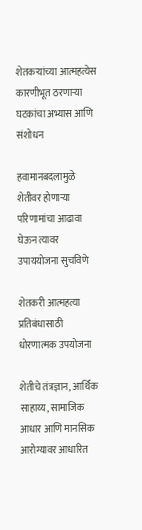शेतकऱ्यांच्या आत्महत्येस कारणीभूत ठरणाऱ्या घटकांचा अभ्यास आणि संशोधन

हवामानबदलामुळे शेतीवर होणाऱ्या परिणामांचा आढावा घेऊन त्यावर उपाययोजना सुचविणे

शेतकरी आत्महत्या प्रतिबंधासाठी धोरणात्मक उपयोजना

शेतीचे तंत्रज्ञान, आर्थिक साहाय्य, सामाजिक आधार आणि मानसिक आरोग्यावर आधारित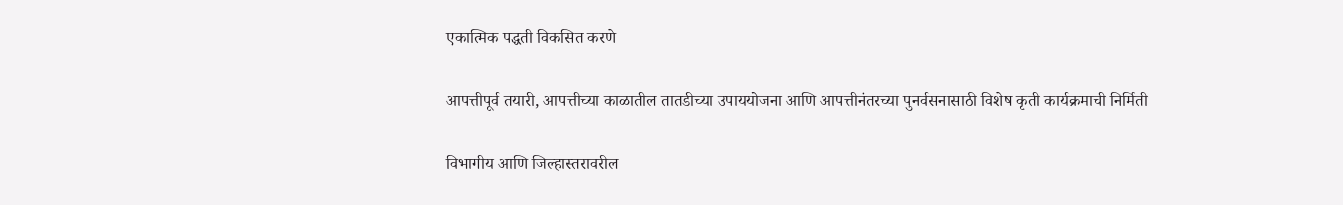एकात्मिक पद्धती विकसित करणे

आपत्तीपूर्व तयारी, आपत्तीच्या काळातील तातडीच्या उपाययोजना आणि आपत्तीनंतरच्या पुनर्वसनासाठी विशेष कृती कार्यक्रमाची निर्मिती

विभागीय आणि जिल्हास्तरावरील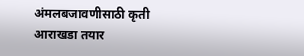अंमलबजावणीसाठी कृती आराखडा तयार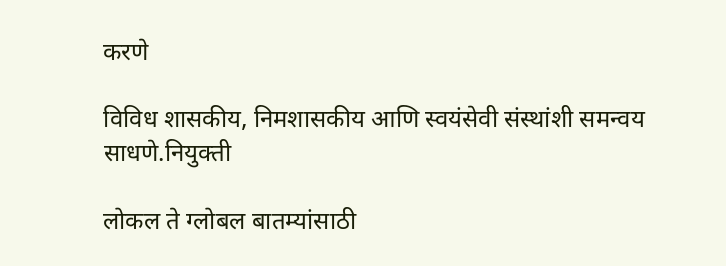करणे

विविध शासकीय, निमशासकीय आणि स्वयंसेवी संस्थांशी समन्वय साधणे.नियुक्ती

लोकल ते ग्लोबल बातम्यांसाठी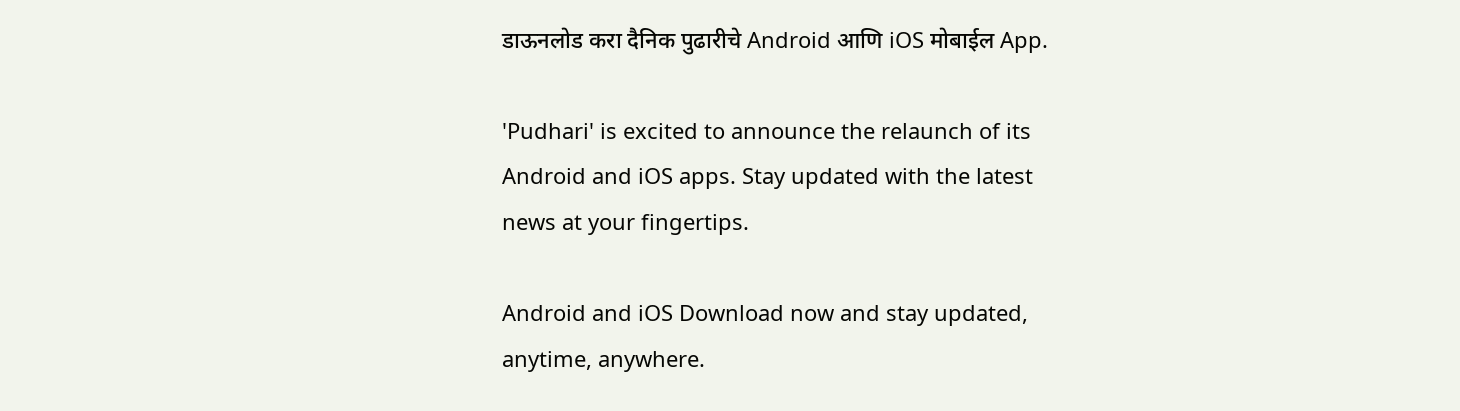डाऊनलोड करा दैनिक पुढारीचे Android आणि iOS मोबाईल App.

'Pudhari' is excited to announce the relaunch of its Android and iOS apps. Stay updated with the latest news at your fingertips.

Android and iOS Download now and stay updated, anytime, anywhere.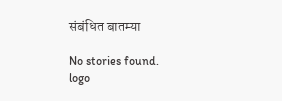संबंधित बातम्या

No stories found.
logo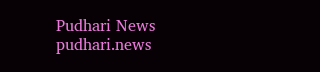Pudhari News
pudhari.news